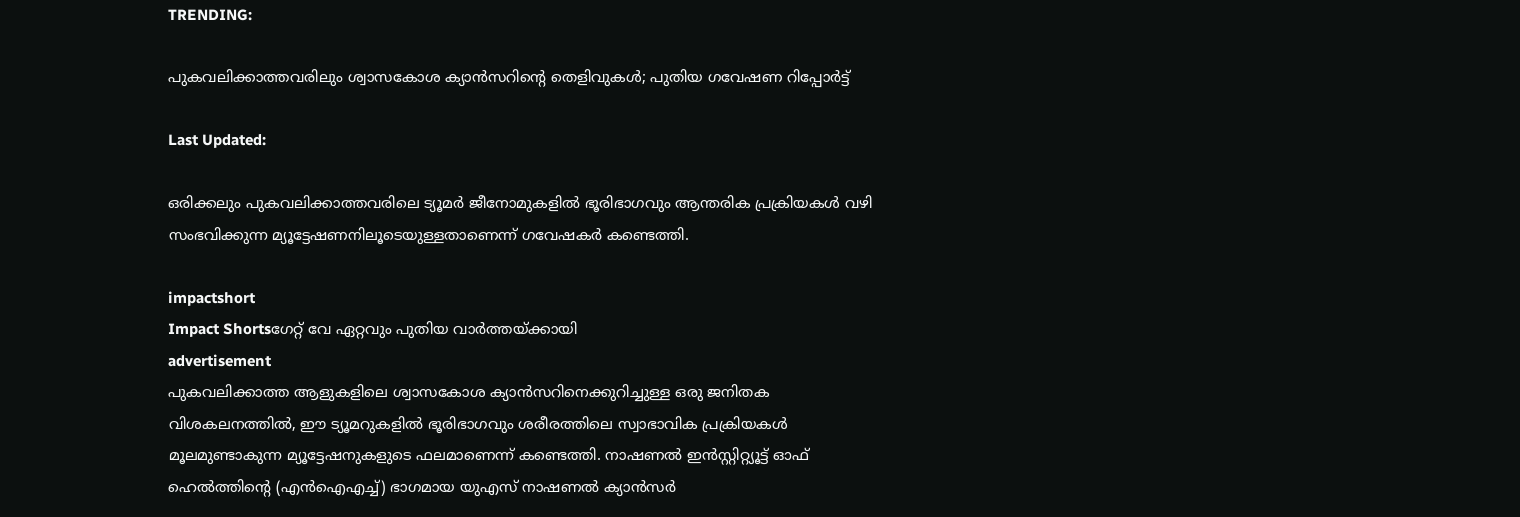TRENDING:

പുകവലിക്കാത്തവരിലും ശ്വാസകോശ ക്യാൻസറിന്റെ തെളിവുകൾ; പുതിയ ഗവേഷണ റിപ്പോർട്ട്

Last Updated:

ഒരിക്കലും പുകവലിക്കാത്തവരിലെ ട്യൂമര്‍ ജീനോമുകളില്‍ ഭൂരിഭാഗവും ആന്തരിക പ്രക്രിയകള്‍ വഴി സംഭവിക്കുന്ന മ്യൂട്ടേഷണനിലൂടെയുള്ളതാണെന്ന് ഗവേഷകര്‍ കണ്ടെത്തി.

impactshort
Impact Shortsഗേറ്റ് വേ ഏറ്റവും പുതിയ വാർത്തയ്ക്കായി
advertisement
പുകവലിക്കാത്ത ആളുകളിലെ ശ്വാസകോശ ക്യാന്‍സറിനെക്കുറിച്ചുള്ള ഒരു ജനിതക വിശകലനത്തില്‍, ഈ ട്യൂമറുകളില്‍ ഭൂരിഭാഗവും ശരീരത്തിലെ സ്വാഭാവിക പ്രക്രിയകള്‍ മൂലമുണ്ടാകുന്ന മ്യൂട്ടേഷനുകളുടെ ഫലമാണെന്ന് കണ്ടെത്തി. നാഷണല്‍ ഇന്‍സ്റ്റിറ്റ്യൂട്ട് ഓഫ് ഹെല്‍ത്തിന്റെ (എന്‍ഐഎച്ച്) ഭാഗമായ യുഎസ് നാഷണല്‍ ക്യാന്‍സര്‍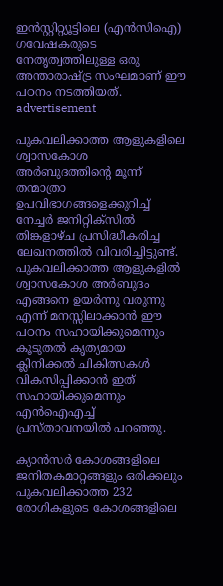ഇന്‍സ്റ്റിറ്റ്യൂട്ടിലെ (എന്‍സിഐ) ഗവേഷകരുടെ നേതൃത്വത്തിലുള്ള ഒരു അന്താരാഷ്ട്ര സംഘമാണ് ഈ പഠനം നടത്തിയത്.
advertisement

പുകവലിക്കാത്ത ആളുകളിലെ ശ്വാസകോശ അര്‍ബുദത്തിന്റെ മൂന്ന് തന്മാത്രാ ഉപവിഭാഗങ്ങളെക്കുറിച്ച് നേച്ചര്‍ ജനിറ്റിക്‌സില്‍ തിങ്കളാഴ്ച പ്രസിദ്ധീകരിച്ച ലേഖനത്തില്‍ വിവരിച്ചിട്ടുണ്ട്. പുകവലിക്കാത്ത ആളുകളില്‍ ശ്വാസകോശ അര്‍ബുദം എങ്ങനെ ഉയര്‍ന്നു വരുന്നു എന്ന് മനസ്സിലാക്കാന്‍ ഈ പഠനം സഹായിക്കുമെന്നും കൂടുതല്‍ കൃത്യമായ ക്ലിനിക്കല്‍ ചികിത്സകള്‍ വികസിപ്പിക്കാന്‍ ഇത് സഹായിക്കുമെന്നും എന്‍ഐഎച്ച് പ്രസ്താവനയില്‍ പറഞ്ഞു.

ക്യാന്‍സര്‍ കോശങ്ങളിലെ ജനിതകമാറ്റങ്ങളും ഒരിക്കലും പുകവലിക്കാത്ത 232 രോഗികളുടെ കോശങ്ങളിലെ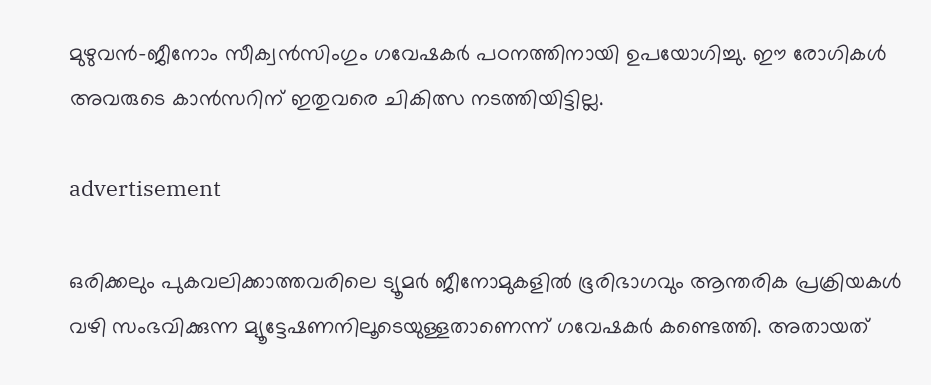മുഴുവന്‍-ജീനോം സീക്വന്‍സിംഗും ഗവേഷകര്‍ പഠനത്തിനായി ഉപയോഗിച്ചു. ഈ രോഗികള്‍ അവരുടെ കാന്‍സറിന് ഇതുവരെ ചികിത്സ നടത്തിയിട്ടില്ല.

advertisement

ഒരിക്കലും പുകവലിക്കാത്തവരിലെ ട്യൂമര്‍ ജീനോമുകളില്‍ ഭൂരിഭാഗവും ആന്തരിക പ്രക്രിയകള്‍ വഴി സംഭവിക്കുന്ന മ്യൂട്ടേഷണനിലൂടെയുള്ളതാണെന്ന് ഗവേഷകര്‍ കണ്ടെത്തി. അതായത്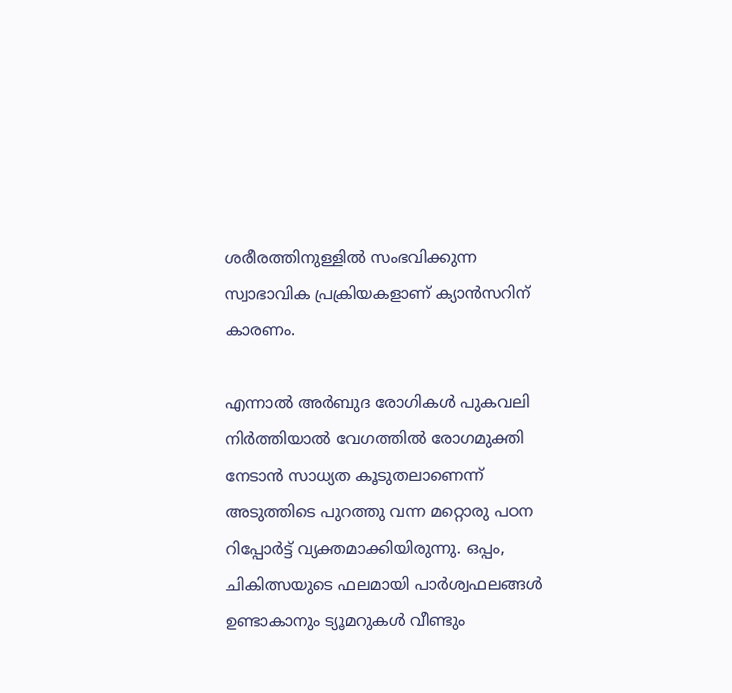ശരീരത്തിനുള്ളില്‍ സംഭവിക്കുന്ന സ്വാഭാവിക പ്രക്രിയകളാണ് ക്യാന്‍സറിന് കാരണം.

എന്നാല്‍ അര്‍ബുദ രോഗികള്‍ പുകവലി നിര്‍ത്തിയാല്‍ വേഗത്തില്‍ രോഗമുക്തി നേടാന്‍ സാധ്യത കൂടുതലാണെന്ന് അടുത്തിടെ പുറത്തു വന്ന മറ്റൊരു പഠന റിപ്പോര്‍ട്ട് വ്യക്തമാക്കിയിരുന്നു. ഒപ്പം, ചികിത്സയുടെ ഫലമായി പാര്‍ശ്വഫലങ്ങള്‍ ഉണ്ടാകാനും ട്യൂമറുകള്‍ വീണ്ടും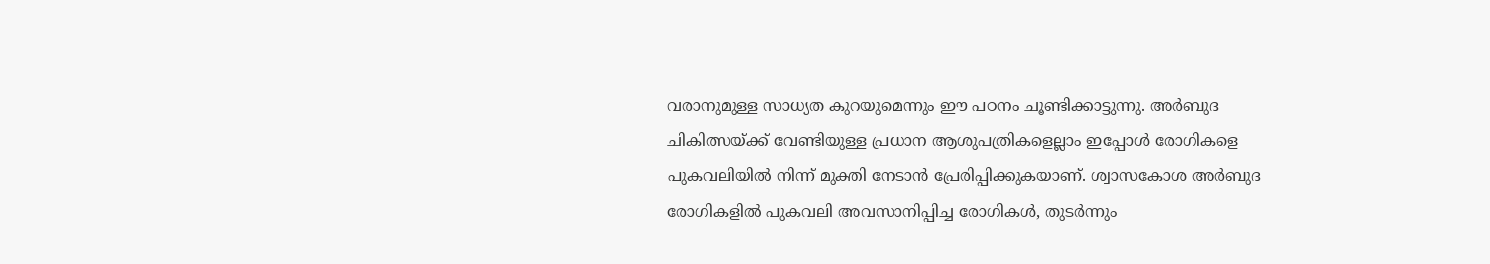വരാനുമുള്ള സാധ്യത കുറയുമെന്നും ഈ പഠനം ചൂണ്ടിക്കാട്ടുന്നു. അര്‍ബുദ ചികിത്സയ്ക്ക് വേണ്ടിയുള്ള പ്രധാന ആശുപത്രികളെല്ലാം ഇപ്പോള്‍ രോഗികളെ പുകവലിയില്‍ നിന്ന് മുക്തി നേടാന്‍ പ്രേരിപ്പിക്കുകയാണ്. ശ്വാസകോശ അര്‍ബുദ രോഗികളില്‍ പുകവലി അവസാനിപ്പിച്ച രോഗികള്‍, തുടര്‍ന്നും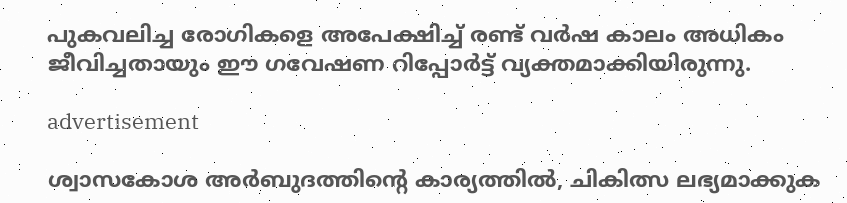പുകവലിച്ച രോഗികളെ അപേക്ഷിച്ച് രണ്ട് വര്‍ഷ കാലം അധികം ജീവിച്ചതായും ഈ ഗവേഷണ റിപ്പോര്‍ട്ട് വ്യക്തമാക്കിയിരുന്നു.

advertisement

ശ്വാസകോശ അര്‍ബുദത്തിന്റെ കാര്യത്തില്‍, ചികിത്സ ലഭ്യമാക്കുക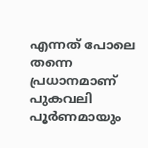എന്നത് പോലെ തന്നെ പ്രധാനമാണ് പുകവലി പൂര്‍ണമായും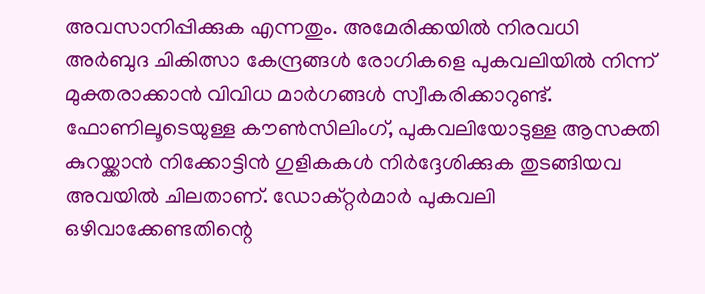അവസാനിപ്പിക്കുക എന്നതും. അമേരിക്കയില്‍ നിരവധി അര്‍ബുദ ചികിത്സാ കേന്ദ്രങ്ങള്‍ രോഗികളെ പുകവലിയില്‍ നിന്ന് മുക്തരാക്കാന്‍ വിവിധ മാര്‍ഗങ്ങള്‍ സ്വീകരിക്കാറുണ്ട്. ഫോണിലൂടെയുള്ള കൗണ്‍സിലിംഗ്, പുകവലിയോടുള്ള ആസക്തി കുറയ്ക്കാന്‍ നിക്കോട്ടിന്‍ ഗുളികകള്‍ നിര്‍ദ്ദേശിക്കുക തുടങ്ങിയവ അവയില്‍ ചിലതാണ്. ഡോക്റ്റര്‍മാര്‍ പുകവലി ഒഴിവാക്കേണ്ടതിന്റെ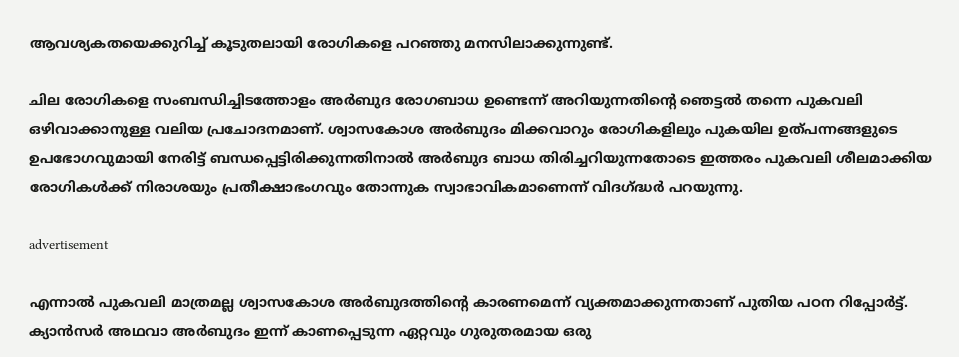ആവശ്യകതയെക്കുറിച്ച് കൂടുതലായി രോഗികളെ പറഞ്ഞു മനസിലാക്കുന്നുണ്ട്.

ചില രോഗികളെ സംബന്ധിച്ചിടത്തോളം അര്‍ബുദ രോഗബാധ ഉണ്ടെന്ന് അറിയുന്നതിന്റെ ഞെട്ടല്‍ തന്നെ പുകവലി ഒഴിവാക്കാനുള്ള വലിയ പ്രചോദനമാണ്. ശ്വാസകോശ അര്‍ബുദം മിക്കവാറും രോഗികളിലും പുകയില ഉത്പന്നങ്ങളുടെ ഉപഭോഗവുമായി നേരിട്ട് ബന്ധപ്പെട്ടിരിക്കുന്നതിനാല്‍ അര്‍ബുദ ബാധ തിരിച്ചറിയുന്നതോടെ ഇത്തരം പുകവലി ശീലമാക്കിയ രോഗികള്‍ക്ക് നിരാശയും പ്രതീക്ഷാഭംഗവും തോന്നുക സ്വാഭാവികമാണെന്ന് വിദഗ്ദ്ധര്‍ പറയുന്നു.

advertisement

എന്നാല്‍ പുകവലി മാത്രമല്ല ശ്വാസകോശ അര്‍ബുദത്തിന്റെ കാരണമെന്ന് വ്യക്തമാക്കുന്നതാണ് പുതിയ പഠന റിപ്പോര്‍ട്ട്. ക്യാന്‍സര്‍ അഥവാ അര്‍ബുദം ഇന്ന് കാണപ്പെടുന്ന ഏറ്റവും ഗുരുതരമായ ഒരു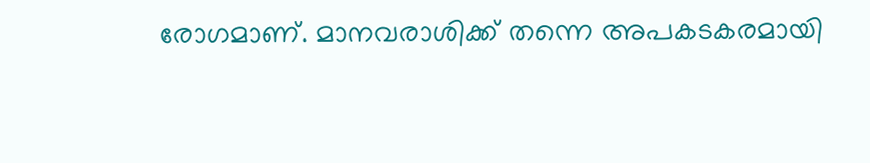രോഗമാണ്. മാനവരാശിക്ക് തന്നെ അപകടകരമായി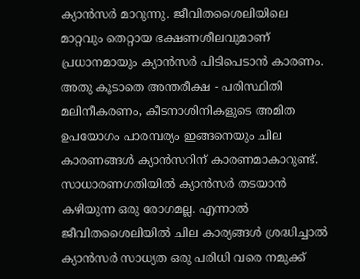ക്യാന്‍സര്‍ മാറുന്നു. ജീവിതശൈലിയിലെ മാറ്റവും തെറ്റായ ഭക്ഷണശീലവുമാണ് പ്രധാനമായും ക്യാന്‍സര്‍ പിടിപെടാന്‍ കാരണം. അതു കൂടാതെ അന്തരീക്ഷ - പരിസ്ഥിതി മലിനീകരണം, കീടനാശിനികളുടെ അമിത ഉപയോഗം പാരമ്പര്യം ഇങ്ങനെയും ചില കാരണങ്ങള്‍ ക്യാന്‍സറിന് കാരണമാകാറുണ്ട്. സാധാരണഗതിയില്‍ ക്യാന്‍സര്‍ തടയാന്‍ കഴിയുന്ന ഒരു രോഗമല്ല. എന്നാല്‍ ജീവിതശൈലിയില്‍ ചില കാര്യങ്ങള്‍ ശ്രദ്ധിച്ചാല്‍ ക്യാന്‍സര്‍ സാധ്യത ഒരു പരിധി വരെ നമുക്ക്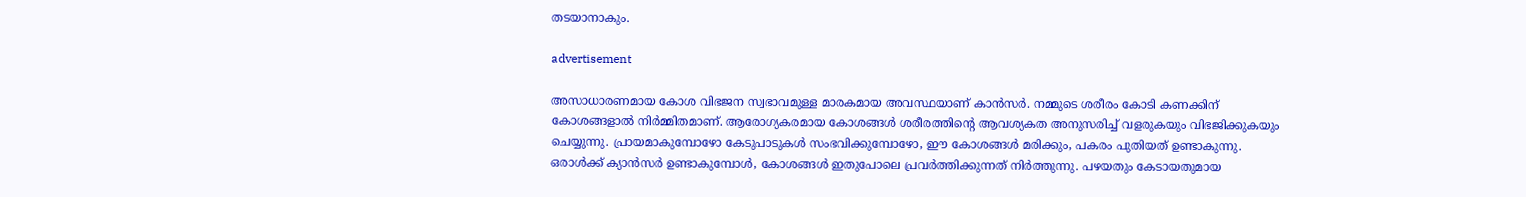തടയാനാകും.

advertisement

അസാധാരണമായ കോശ വിഭജന സ്വഭാവമുള്ള മാരകമായ അവസ്ഥയാണ് കാന്‍സര്‍. നമ്മുടെ ശരീരം കോടി കണക്കിന് കോശങ്ങളാല്‍ നിര്‍മ്മിതമാണ്. ആരോഗ്യകരമായ കോശങ്ങള്‍ ശരീരത്തിന്റെ ആവശ്യകത അനുസരിച്ച് വളരുകയും വിഭജിക്കുകയും ചെയ്യുന്നു. പ്രായമാകുമ്പോഴോ കേടുപാടുകള്‍ സംഭവിക്കുമ്പോഴോ, ഈ കോശങ്ങള്‍ മരിക്കും, പകരം പുതിയത് ഉണ്ടാകുന്നു. ഒരാള്‍ക്ക് ക്യാന്‍സര്‍ ഉണ്ടാകുമ്പോള്‍, കോശങ്ങള്‍ ഇതുപോലെ പ്രവര്‍ത്തിക്കുന്നത് നിര്‍ത്തുന്നു. പഴയതും കേടായതുമായ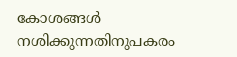കോശങ്ങള്‍ നശിക്കുന്നതിനുപകരം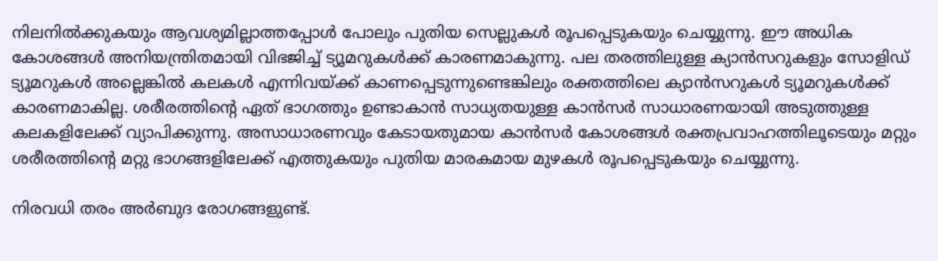നിലനില്‍ക്കുകയും ആവശ്യമില്ലാത്തപ്പോള്‍ പോലും പുതിയ സെല്ലുകള്‍ രൂപപ്പെടുകയും ചെയ്യുന്നു. ഈ അധിക കോശങ്ങള്‍ അനിയന്ത്രിതമായി വിഭജിച്ച് ട്യൂമറുകള്‍ക്ക് കാരണമാകുന്നു. പല തരത്തിലുള്ള ക്യാന്‍സറുകളും സോളിഡ് ട്യൂമറുകള്‍ അല്ലെങ്കില്‍ കലകള്‍ എന്നിവയ്ക്ക് കാണപ്പെടുന്നുണ്ടെങ്കിലും രക്തത്തിലെ ക്യാന്‍സറുകള്‍ ട്യൂമറുകള്‍ക്ക് കാരണമാകില്ല. ശരീരത്തിന്റെ ഏത് ഭാഗത്തും ഉണ്ടാകാന്‍ സാധ്യതയുള്ള കാന്‍സര്‍ സാധാരണയായി അടുത്തുള്ള കലകളിലേക്ക് വ്യാപിക്കുന്നു. അസാധാരണവും കേടായതുമായ കാന്‍സര്‍ കോശങ്ങള്‍ രക്തപ്രവാഹത്തിലൂടെയും മറ്റും ശരീരത്തിന്റെ മറ്റു ഭാഗങ്ങളിലേക്ക് എത്തുകയും പുതിയ മാരകമായ മുഴകള്‍ രൂപപ്പെടുകയും ചെയ്യുന്നു.

നിരവധി തരം അര്‍ബുദ രോഗങ്ങളുണ്ട്.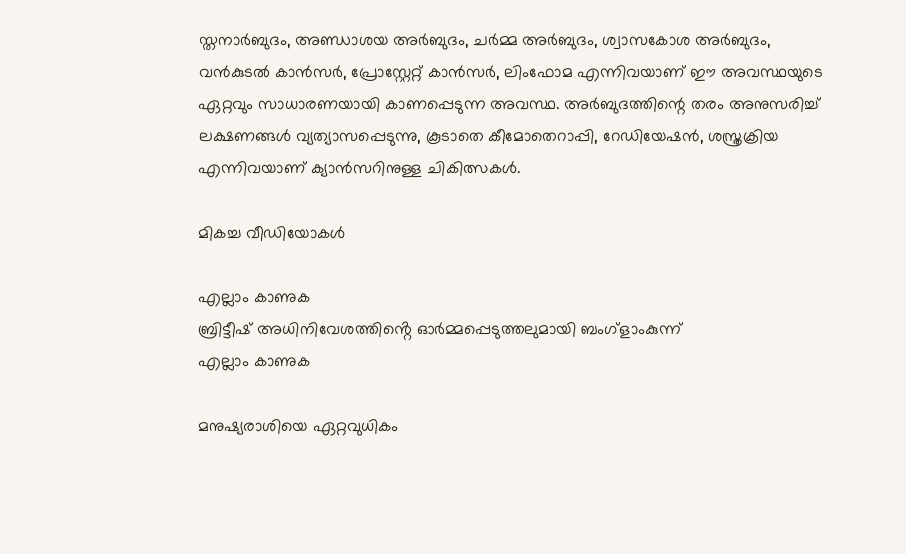സ്തനാര്‍ബുദം, അണ്ഡാശയ അര്‍ബുദം, ചര്‍മ്മ അര്‍ബുദം, ശ്വാസകോശ അര്‍ബുദം, വന്‍കുടല്‍ കാന്‍സര്‍, പ്രോസ്റ്റേറ്റ് കാന്‍സര്‍, ലിംഫോമ എന്നിവയാണ് ഈ അവസ്ഥയുടെ ഏറ്റവും സാധാരണയായി കാണപ്പെടുന്ന അവസ്ഥ. അര്‍ബുദത്തിന്റെ തരം അനുസരിച്ച് ലക്ഷണങ്ങള്‍ വ്യത്യാസപ്പെടുന്നു, കൂടാതെ കീമോതെറാപ്പി, റേഡിയേഷന്‍, ശസ്ത്രക്രിയ എന്നിവയാണ് ക്യാന്‍സറിനുള്ള ചികിത്സകള്‍.

മികച്ച വീഡിയോകൾ

എല്ലാം കാണുക
ബ്രിട്ടീഷ് അധിനിവേശത്തിൻ്റെ ഓർമ്മപ്പെടുത്തലുമായി ബംഗ്ളാംകുന്ന്
എല്ലാം കാണുക

മനുഷ്യരാശിയെ ഏറ്റവുധികം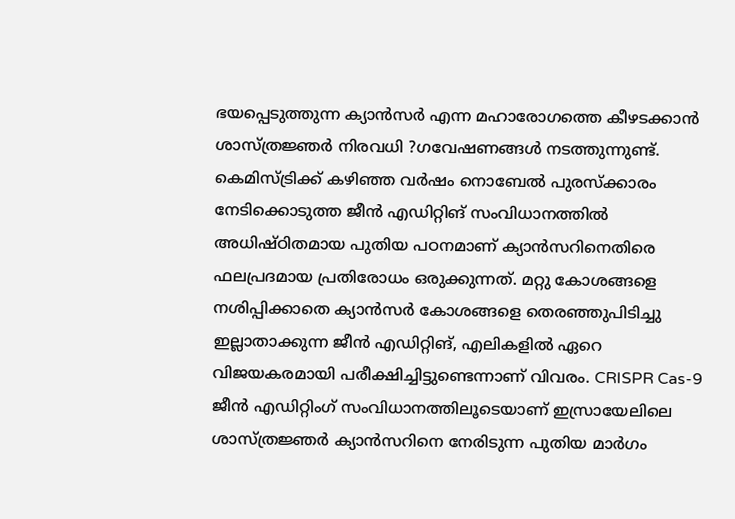ഭയപ്പെടുത്തുന്ന ക്യാന്‍സര്‍ എന്ന മഹാരോഗത്തെ കീഴടക്കാന്‍ ശാസ്ത്രജ്ഞര്‍ നിരവധി ?ഗവേഷണങ്ങള്‍ നടത്തുന്നുണ്ട്. കെമിസ്ട്രിക്ക് കഴിഞ്ഞ വര്‍ഷം നൊബേല്‍ പുരസ്‌ക്കാരം നേടിക്കൊടുത്ത ജീന്‍ എഡിറ്റിങ് സംവിധാനത്തില്‍ അധിഷ്ഠിതമായ പുതിയ പഠനമാണ് ക്യാന്‍സറിനെതിരെ ഫലപ്രദമായ പ്രതിരോധം ഒരുക്കുന്നത്. മറ്റു കോശങ്ങളെ നശിപ്പിക്കാതെ ക്യാന്‍സര്‍ കോശങ്ങളെ തെരഞ്ഞുപിടിച്ചു ഇല്ലാതാക്കുന്ന ജീന്‍ എഡിറ്റിങ്, എലികളില്‍ ഏറെ വിജയകരമായി പരീക്ഷിച്ചിട്ടുണ്ടെന്നാണ് വിവരം. CRISPR Cas-9 ജീന്‍ എഡിറ്റിംഗ് സംവിധാനത്തിലൂടെയാണ് ഇസ്രായേലിലെ ശാസ്ത്രജ്ഞര്‍ ക്യാന്‍സറിനെ നേരിടുന്ന പുതിയ മാര്‍ഗം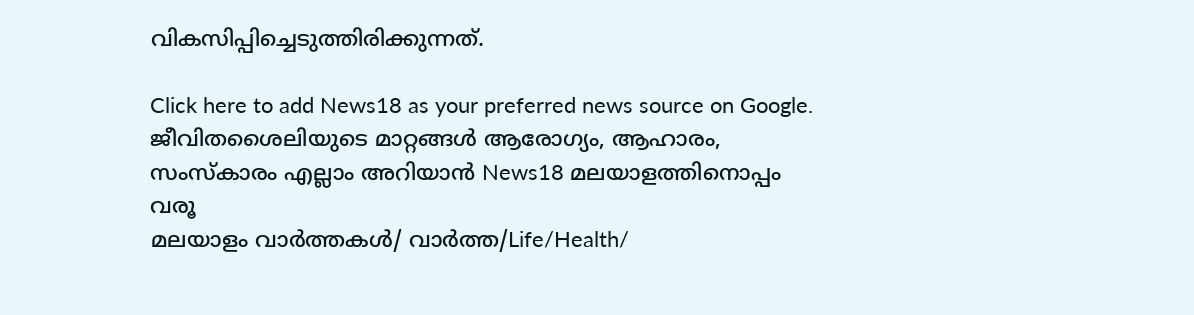വികസിപ്പിച്ചെടുത്തിരിക്കുന്നത്.

Click here to add News18 as your preferred news source on Google.
ജീവിതശൈലിയുടെ മാറ്റങ്ങൾ ആരോഗ്യം, ആഹാരം, സംസ്കാരം എല്ലാം അറിയാൻ News18 മലയാളത്തിനൊപ്പം വരൂ
മലയാളം വാർത്തകൾ/ വാർത്ത/Life/Health/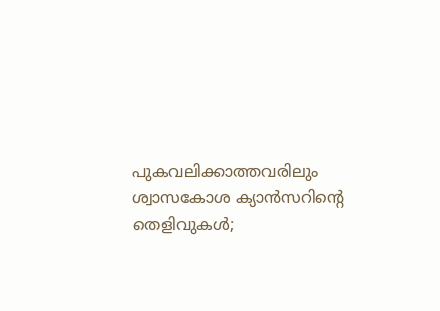പുകവലിക്കാത്തവരിലും ശ്വാസകോശ ക്യാൻസറിന്റെ തെളിവുകൾ;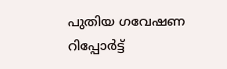പുതിയ ഗവേഷണ റിപ്പോർട്ട്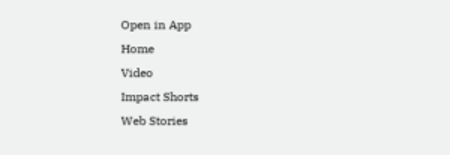Open in App
Home
Video
Impact Shorts
Web Stories